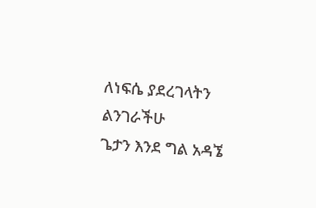ለነፍሴ ያደረገላትን ልንገራችሁ
ጌታን እንደ ግል አዳኜ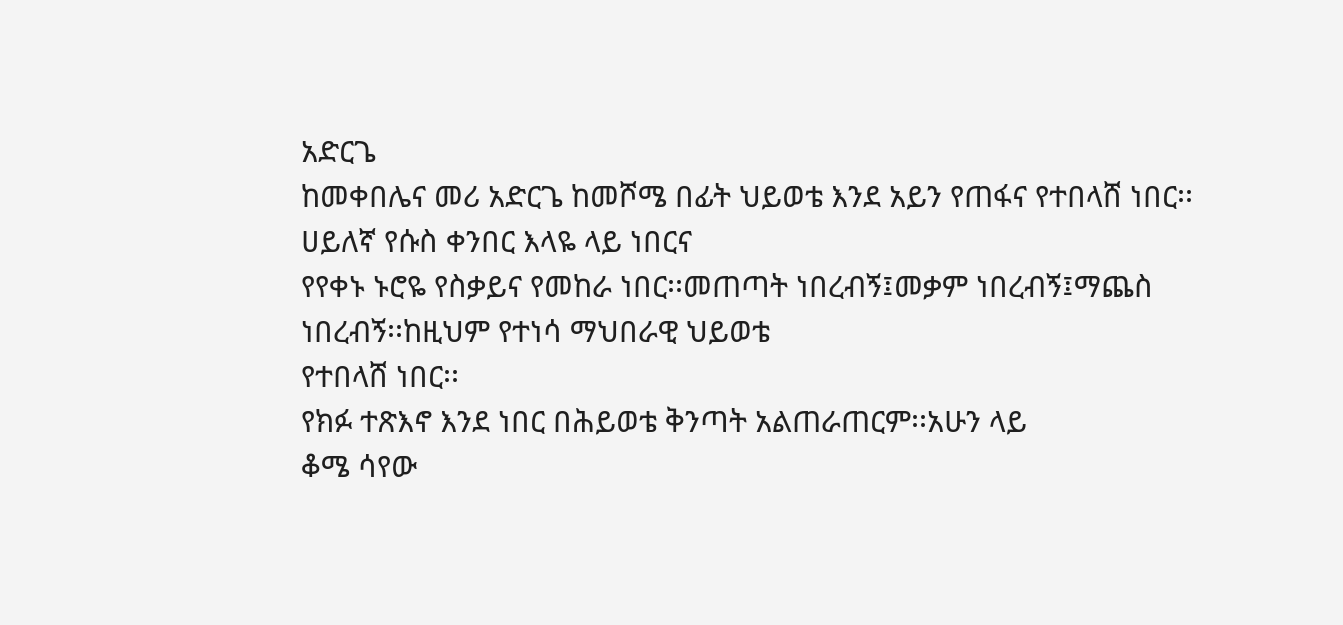አድርጌ
ከመቀበሌና መሪ አድርጌ ከመሾሜ በፊት ህይወቴ እንደ አይን የጠፋና የተበላሸ ነበር፡፡ሀይለኛ የሱስ ቀንበር እላዬ ላይ ነበርና
የየቀኑ ኑሮዬ የስቃይና የመከራ ነበር፡፡መጠጣት ነበረብኝ፤መቃም ነበረብኝ፤ማጨስ ነበረብኝ፡፡ከዚህም የተነሳ ማህበራዊ ህይወቴ
የተበላሸ ነበር፡፡
የክፉ ተጽእኖ እንደ ነበር በሕይወቴ ቅንጣት አልጠራጠርም፡፡አሁን ላይ
ቆሜ ሳየው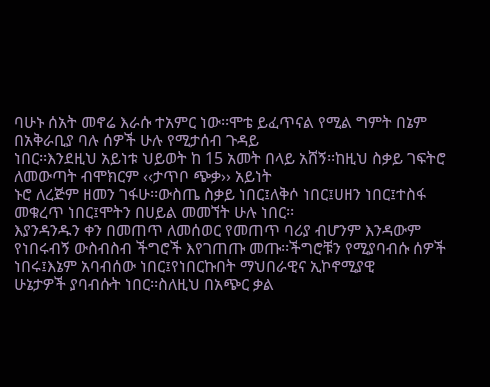ባሁኑ ሰአት መኖሬ እራሱ ተአምር ነው፡፡ሞቴ ይፈጥናል የሚል ግምት በኔም በአቅራቢያ ባሉ ሰዎች ሁሉ የሚታሰብ ጉዳይ
ነበር፡፡እንደዚህ አይነቱ ህይወት ከ 15 አመት በላይ አሸኝ፡፡ከዚህ ስቃይ ገፍትሮ ለመውጣት ብሞክርም ‹‹ታጥቦ ጭቃ›› አይነት
ኑሮ ለረጅም ዘመን ገፋሁ፡፡ውስጤ ስቃይ ነበር፤ለቅሶ ነበር፤ሀዘን ነበር፤ተስፋ መቁረጥ ነበር፤ሞትን በሀይል መመኘት ሁሉ ነበር፡፡
እያንዳንዱን ቀን በመጠጥ ለመሰወር የመጠጥ ባሪያ ብሆንም እንዳውም
የነበሩብኝ ውስብስብ ችግሮች እየገጠጡ መጡ፡፡ችግሮቹን የሚያባብሱ ሰዎች ነበሩ፤እኔም አባብሰው ነበር፤የነበርኩበት ማህበራዊና ኢኮኖሚያዊ
ሁኔታዎች ያባብሱት ነበር፡፡ስለዚህ በአጭር ቃል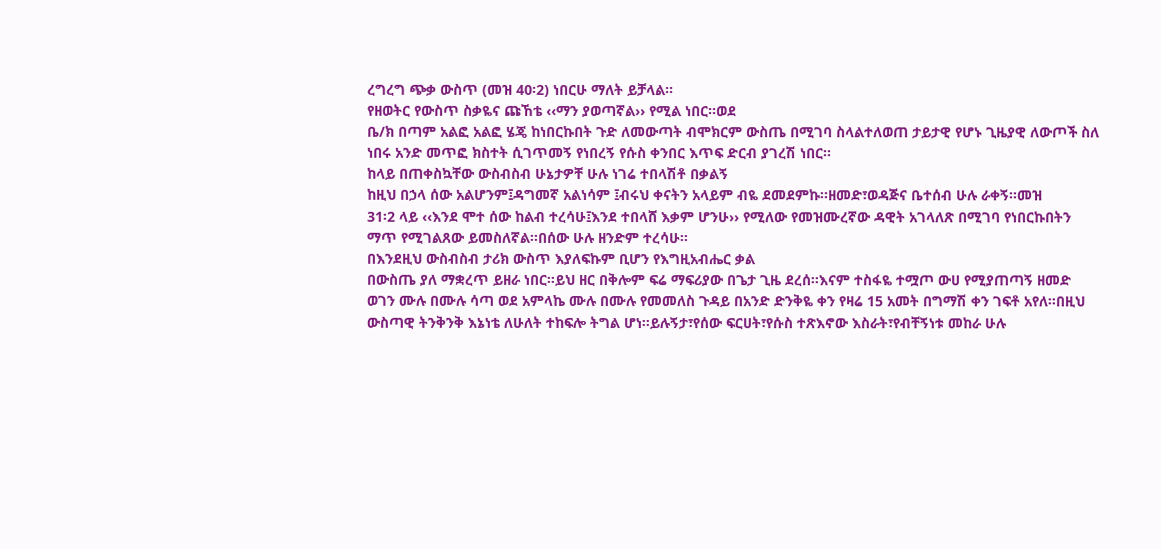ረግረግ ጭቃ ውስጥ (መዝ 40፡2) ነበርሁ ማለት ይቻላል፡፡
የዘወትር የውስጥ ስቃዬና ጩኸቴ ‹‹ማን ያወጣኛል›› የሚል ነበር፡፡ወደ
ቤ/ክ በጣም አልፎ አልፎ ሄጄ ከነበርኩበት ጉድ ለመውጣት ብሞክርም ውስጤ በሚገባ ስላልተለወጠ ታይታዊ የሆኑ ጊዜያዊ ለውጦች ስለ
ነበሩ አንድ መጥፎ ክስተት ሲገጥመኝ የነበረኝ የሱስ ቀንበር እጥፍ ድርብ ያገረሽ ነበር፡፡
ከላይ በጠቀስኳቸው ውስብስብ ሁኔታዎቸ ሁሉ ነገሬ ተበላሽቶ በቃልኝ
ከዚህ በኃላ ሰው አልሆንም፤ዳግመኛ አልነሳም ፤ብሩህ ቀናትን አላይም ብዬ ደመደምኩ፡፡ዘመድ፣ወዳጅና ቤተሰብ ሁሉ ራቀኝ፡፡መዝ
31፡2 ላይ ‹‹እንደ ሞተ ሰው ከልብ ተረሳሁ፤እንደ ተበላሸ እቃም ሆንሁ›› የሚለው የመዝሙረኛው ዳዊት አገላለጽ በሚገባ የነበርኩበትን
ማጥ የሚገልጸው ይመስለኛል፡፡በሰው ሁሉ ዘንድም ተረሳሁ፡፡
በእንደዚህ ውስብስብ ታሪክ ውስጥ እያለፍኩም ቢሆን የእግዚአብሔር ቃል
በውስጤ ያለ ማቋረጥ ይዘራ ነበር፡፡ይህ ዘር በቅሎም ፍሬ ማፍሪያው በጌታ ጊዜ ደረሰ፡፡እናም ተስፋዬ ተሟጦ ውሀ የሚያጠጣኝ ዘመድ
ወገን ሙሉ በሙሉ ሳጣ ወደ አምላኬ ሙሉ በሙሉ የመመለስ ጉዳይ በአንድ ድንቅዬ ቀን የዛሬ 15 አመት በግማሽ ቀን ገፍቶ አየለ፡፡በዚህ
ውስጣዊ ትንቅንቅ እኔነቴ ለሁለት ተከፍሎ ትግል ሆነ፡፡ይሉኝታ፣የሰው ፍርሀት፣የሱስ ተጽእኖው እስራት፣የብቸኝነቱ መከራ ሁሉ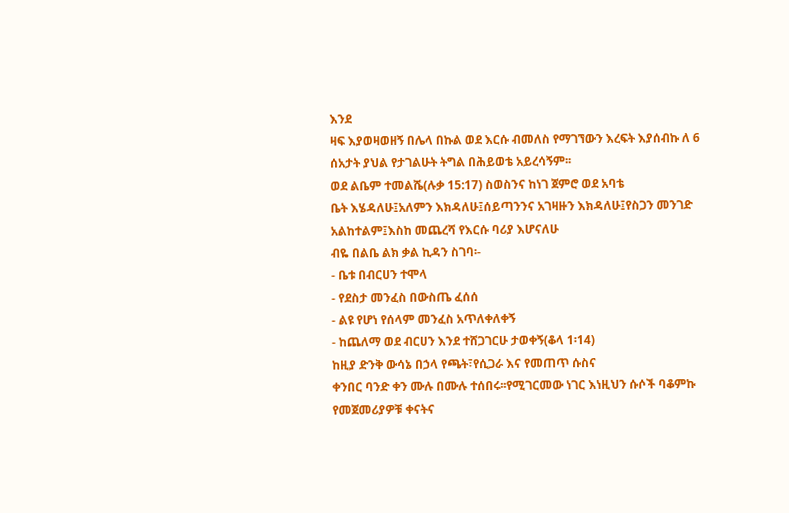እንደ
ዛፍ እያወዛወዘኝ በሌላ በኩል ወደ እርሱ ብመለስ የማገኘውን እረፍት እያሰብኩ ለ 6 ሰአታት ያህል የታገልሁት ትግል በሕይወቴ አይረሳኝም፡፡
ወደ ልቤም ተመልሼ(ሉቃ 15:17) ስወስንና ከነገ ጀምሮ ወደ አባቴ
ቤት እሄዳለሁ፤አለምን እክዳለሁ፤ሰይጣንንና አገዛዙን እክዳለሁ፤የስጋን መንገድ አልከተልም፤እስከ መጨረሻ የእርሱ ባሪያ እሆናለሁ
ብዬ በልቤ ልክ ቃል ኪዳን ስገባ፡-
- ቤቱ በብርሀን ተሞላ
- የደስታ መንፈስ በውስጤ ፈሰሰ
- ልዩ የሆነ የሰላም መንፈስ አጥለቀለቀኝ
- ከጨለማ ወደ ብርሀን እንደ ተሸጋገርሁ ታወቀኝ(ቆላ 1፡14)
ከዚያ ድንቅ ውሳኔ በኃላ የጫት፣የሲጋራ እና የመጠጥ ሱስና
ቀንበር ባንድ ቀን ሙሉ በሙሉ ተሰበሩ፡፡የሚገርመው ነገር እነዚህን ሱሶች ባቆምኩ የመጀመሪያዎቹ ቀናትና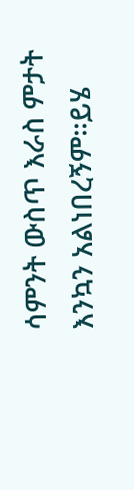ሳምንት ውስጥ እራስ ምታት
እንኳን አልነበረኝም፡፡ይሄ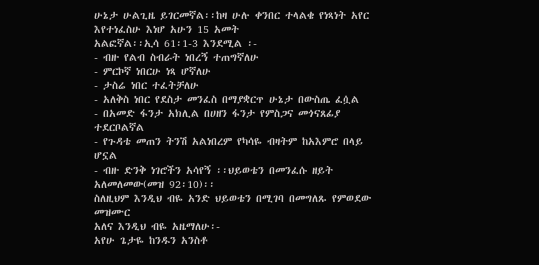ሁኔታ ሁልጊዜ ይገርመኛል፡፡ከዛ ሁሉ ቀንበር ተላልቄ የነጻነት አየር እየተነፈስሁ እነሆ አሁን 15 አመት
አልፎኛል፡፡ኢሳ 61፡1-3 እንደሚል ፡-
- ብዙ የልብ ስብራት ነበረኝ ተጠግኛለሁ
- ምርኮኛ ነበርሁ ነጻ ሆኛለሁ
- ታስሬ ነበር ተፈትቻለሁ
- አለቅስ ነበር የደስታ መንፈስ በማያቋርጥ ሁኔታ በውስጤ ፈሷል
- በአመድ ፋንታ አክሊል በሀዘን ፋንታ የምስጋና መጎናጸፊያ ተደርቦልኛል
- የጉዳቴ መጠን ትንሽ አልነበረም የካሳዬ ብዛትም ከአእምሮ በላይ ሆኗል
- ብዙ ድንቅ ነገሮችን አሳየኝ ፡፡ህይወቴን በመንፈሱ ዘይት አለመለመው(መዝ 92፡10)፡፡
ስለዚህም እንዲህ ብዬ አንድ ህይወቴን በሚገባ በመግለጹ የምወደው መዝሙር
አለና እንዲህ ብዬ አዜማለሁ፡-
አየሁ ጌታዬ ከንዱን አንስቶ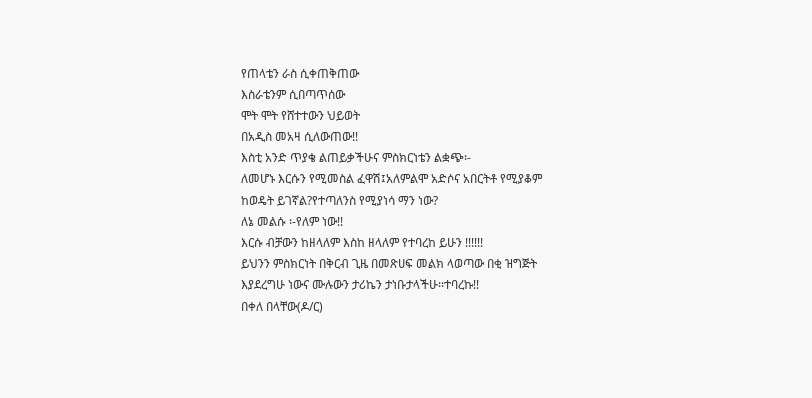የጠላቴን ራስ ሲቀጠቅጠው
እስራቴንም ሲበጣጥሰው
ሞት ሞት የሸተተውን ህይወት
በአዲስ መአዛ ሲለውጠው!!
እስቲ አንድ ጥያቄ ልጠይቃችሁና ምስክርነቴን ልቋጭ፡-
ለመሆኑ እርሱን የሚመስል ፈዋሽ፤አለምልሞ አድሶና አበርትቶ የሚያቆም
ከወዴት ይገኛል?የተጣለንስ የሚያነሳ ማን ነው?
ለኔ መልሱ ፡-የለም ነው!!
እርሱ ብቻውን ከዘላለም እስከ ዘላለም የተባረከ ይሁን !!!!!!
ይህንን ምስክርነት በቅርብ ጊዜ በመጽሀፍ መልክ ላወጣው በቂ ዝግጅት
እያደረግሁ ነውና ሙሉውን ታሪኬን ታነቡታላችሁ፡፡ተባረኩ!!
በቀለ በላቸው(ዶ/ር)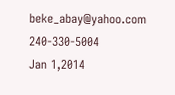beke_abay@yahoo.com
240-330-5004
Jan 1,2014